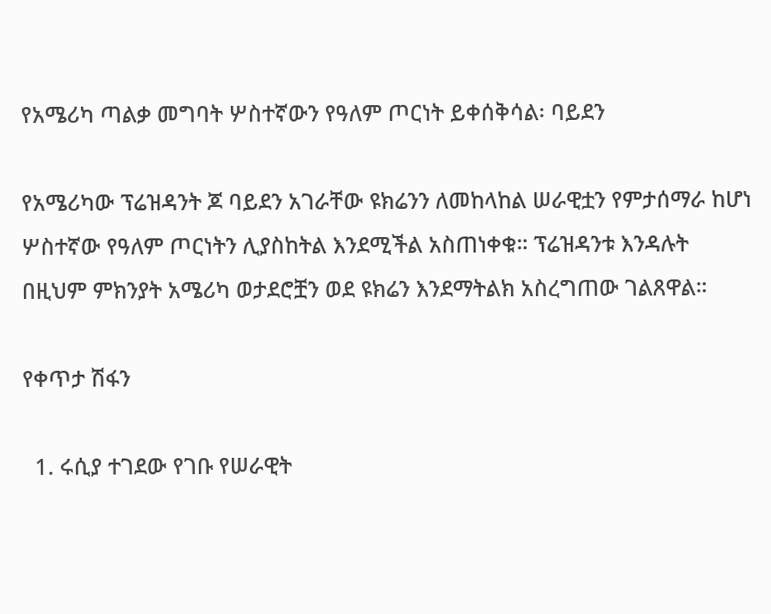የአሜሪካ ጣልቃ መግባት ሦስተኛውን የዓለም ጦርነት ይቀሰቅሳል፡ ባይደን

የአሜሪካው ፕሬዝዳንት ጆ ባይደን አገራቸው ዩክሬንን ለመከላከል ሠራዊቷን የምታሰማራ ከሆነ ሦስተኛው የዓለም ጦርነትን ሊያስከትል እንደሚችል አስጠነቀቁ። ፕሬዝዳንቱ እንዳሉት በዚህም ምክንያት አሜሪካ ወታደሮቿን ወደ ዩክሬን እንደማትልክ አስረግጠው ገልጸዋል።

የቀጥታ ሽፋን

  1. ሩሲያ ተገደው የገቡ የሠራዊት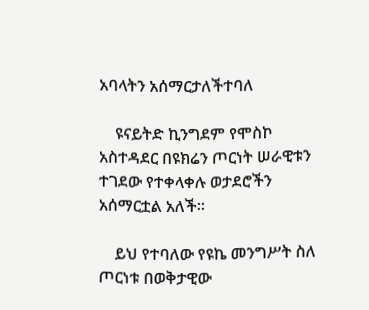አባላትን አሰማርታለችተባለ

    ዩናይትድ ኪንግደም የሞስኮ አስተዳደር በዩክሬን ጦርነት ሠራዊቱን ተገደው የተቀላቀሉ ወታደሮችን አሰማርቷል አለች።

    ይህ የተባለው የዩኬ መንግሥት ስለ ጦርነቱ በወቅታዊው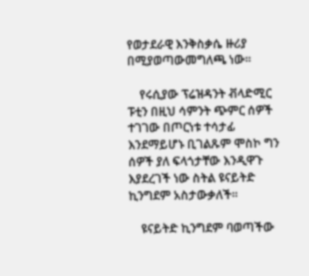የወታደራዊ እንቅስቃሴ ዙሪያ በሚያወጣውመግለጫ ነው።

    የሩሲያው ፕሬዝዳንት ቭላድሚር ፑቲን በዚህ ሳምንት ጭምር ሰዎች ተገገው በጦርነቱ ተሳታፊ እንደማይሆኑ ቢገልጹም ሞስኮ ግን ሰዎች ያለ ፍላጎታቸው እንዲዋጉ እያደረገች ነው ስትል ዩናይትድ ኪንግደም አስታውቃለች።

    ዩናይትድ ኪንግደም ባወጣችው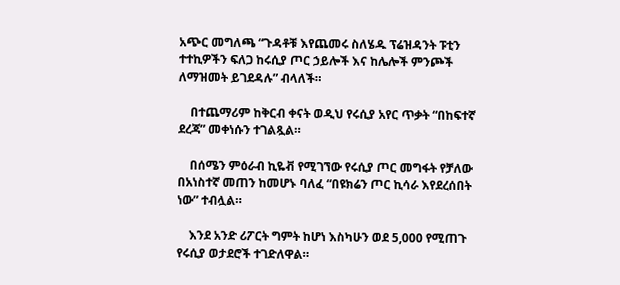አጭር መግለጫ “ጉዳቶቹ እየጨመሩ ስለሄዱ ፕሬዝዳንት ፑቲን ተተኪዎችን ፍለጋ ከሩሲያ ጦር ኃይሎች እና ከሌሎች ምንጮች ለማዝመት ይገደዳሉ” ብላለች።

    በተጨማሪም ከቅርብ ቀናት ወዲህ የሩሲያ አየር ጥቃት “በከፍተኛ ደረጃ” መቀነሱን ተገልጿል።

    በሰሜን ምዕራብ ኪዬቭ የሚገኘው የሩሲያ ጦር መግፋት የቻለው በአነስተኛ መጠን ከመሆኑ ባለፈ “በዩክሬን ጦር ኪሳራ እየደረሰበት ነው” ተብሏል።

    እንደ አንድ ሪፖርት ግምት ከሆነ እስካሁን ወደ 5,000 የሚጠጉ የሩሲያ ወታደሮች ተገድለዋል።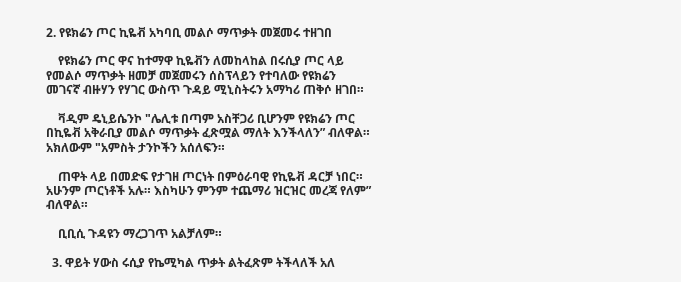2. የዩክሬን ጦር ኪዬቭ አካባቢ መልሶ ማጥቃት መጀመሩ ተዘገበ

    የዩክሬን ጦር ዋና ከተማዋ ኪዬቭን ለመከላከል በሩሲያ ጦር ላይ የመልሶ ማጥቃት ዘመቻ መጀመሩን ሰስፕላይን የተባለው የዩክሬን መገናኛ ብዙሃን የሃገር ውስጥ ጉዳይ ሚኒስትሩን አማካሪ ጠቅሶ ዘገበ።

    ቫዲም ዴኒይሴንኮ "ሌሊቱ በጣም አስቸጋሪ ቢሆንም የዩክሬን ጦር በኪዬቭ አቅራቢያ መልሶ ማጥቃት ፈጽሟል ማለት እንችላለን” ብለዋል። አክለውም "አምስት ታንኮችን አሰለፍን።

    ጠዋት ላይ በመድፍ የታገዘ ጦርነት በምዕራባዊ የኪዬቭ ዳርቻ ነበር። አሁንም ጦርነቶች አሉ። እስካሁን ምንም ተጨማሪ ዝርዝር መረጃ የለም” ብለዋል።

    ቢቢሲ ጉዳዩን ማረጋገጥ አልቻለም።

  3. ዋይት ሃውስ ሩሲያ የኬሚካል ጥቃት ልትፈጽም ትችላለች አለ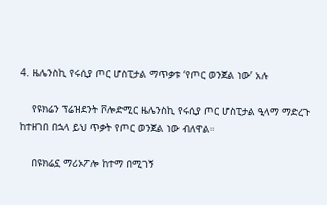4. ዜሌንስኪ የሩሲያ ጦር ሆስፒታል ማጥቃቱ ‘የጦር ወንጀል ነው’ አሉ

    የዩክሬን ፕሬዝደንት ቮሎድሚር ዜሌንስኪ የሩሲያ ጦር ሆስፒታል ዒላማ ማድረጉ ከተዘገበ በኋላ ይህ ጥቃት የጦር ወንጀል ነው ብለዋል።

    በዩክሬኗ ማሪኦፖሎ ከተማ በሚገኝ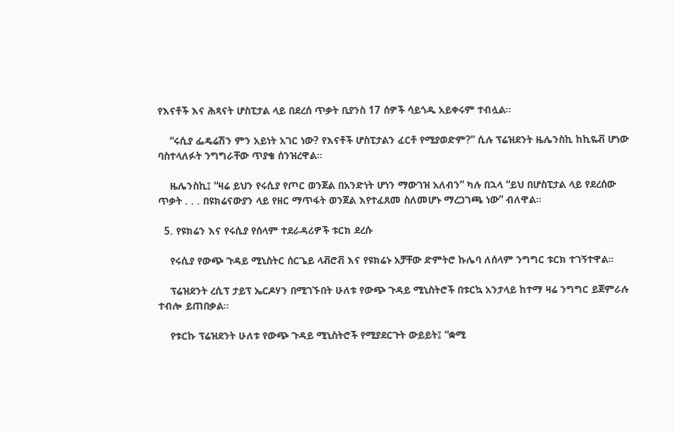የእናቶች እና ሕጻናት ሆስፒታል ላይ በደረሰ ጥቃት ቢያንስ 17 ሰዎች ሳይጎዱ አይቀሩም ተብሏል።

    “ሩሲያ ፌዴሬሽን ምን አይነት አገር ነው? የእናቶች ሆስፒታልን ፈርቶ የሚያወድም?” ሲሉ ፕሬዝደንት ዜሌንስኪ ከኪዬቭ ሆነው ባስተላለፉት ንግግራቸው ጥያቄ ሰንዝረዋል።

    ዜሌንስኪ፤ “ዛሬ ይህን የሩሲያ የጦር ወንጀል በአንድነት ሆነን ማውገዝ አለብን” ካሉ በኋላ “ይህ በሆስፒታል ላይ የደረሰው ጥቃት . . . በዩክሬናውያን ላይ የዘር ማጥፋት ወንጀል እየተፈጸመ ስለመሆኑ ማረጋገጫ ነው” ብለዋል።

  5. የዩክሬን እና የሩሲያ የሰላም ተደራዳሪዎች ቱርክ ደረሱ

    የሩሲያ የውጭ ጉዳይ ሚኒስትር ሰርጌይ ላቭሮቭ እና የዩክሬኑ አቻቸው ድምትሮ ኩሌባ ለሰላም ንግግር ቱርክ ተገኝተዋል።

    ፕሬዝደንት ረሲፕ ታይፕ ኤርዶሃን በሚገኙበት ሁለቱ የውጭ ጉዳይ ሚኒስትሮች በቱርኳ አንታላይ ከተማ ዛሬ ንግግር ይጀምራሉ ተብሎ ይጠበቃል።

    የቱርኩ ፕሬዝደንት ሁለቱ የውጭ ጉዳይ ሚኒስትሮች የሚያደርጉት ውይይት፤ “ቋሚ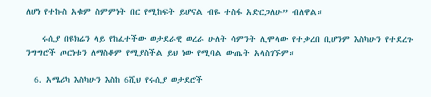ለሆነ የተኩስ አቁም ስምምነት በር የሚከፍት ይሆናል ብዬ ተስፋ አድርጋለሁ” ብለዋል።

    ሩሲያ በዩክሬን ላይ የከፈተችው ወታደራዊ ወረራ ሁለት ሳምንት ሊሞላው የተቃረበ ቢሆንም እስካሁን የተደረጉ ንግግሮች ጦርነቱን ለማስቆም የሚያስችል ይህ ነው የሚባል ውጤት አላስገኙም።

  6. አሜሪካ እስካሁን እስከ 6ሺህ የሩሲያ ወታደሮች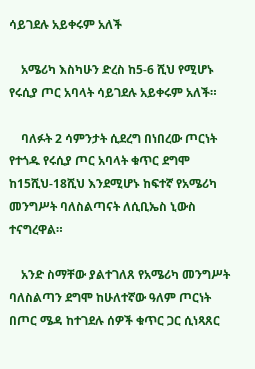ሳይገደሉ አይቀሩም አለች

    አሜሪካ እስካሁን ድረስ ከ5-6 ሺህ የሚሆኑ የሩሲያ ጦር አባላት ሳይገደሉ አይቀሩም አለች።

    ባለፉት 2 ሳምንታት ሲደረግ በነበረው ጦርነት የተጎዱ የሩሲያ ጦር አባላት ቁጥር ደግሞ ከ15ሺህ-18ሺህ እንደሚሆኑ ከፍተኛ የአሜሪካ መንግሥት ባለስልጣናት ለሲቢኤስ ኒውስ ተናግረዋል።

    አንድ ስማቸው ያልተገለጸ የአሜሪካ መንግሥት ባለስልጣን ደግሞ ከሁለተኛው ዓለም ጦርነት በጦር ሜዳ ከተገደሉ ሰዎች ቁጥር ጋር ሲነጻጸር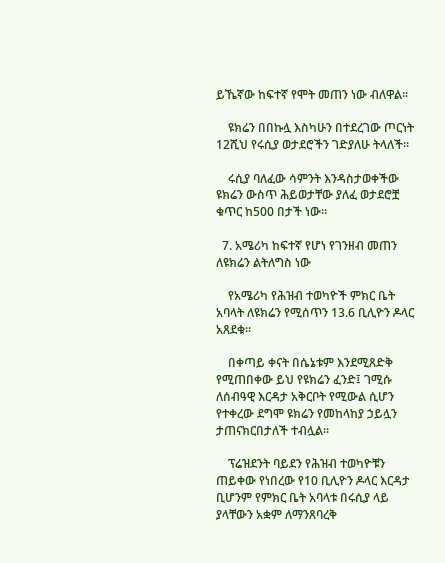ይኼኛው ከፍተኛ የሞት መጠን ነው ብለዋል።

    ዩክሬን በበኩሏ እስካሁን በተደረገው ጦርነት 12ሺህ የሩሲያ ወታደሮችን ገድያለሁ ትላለች።

    ሩሲያ ባለፈው ሳምንት እንዳስታወቀችው ዩክሬን ውስጥ ሕይወታቸው ያለፈ ወታደሮቿ ቁጥር ከ500 በታች ነው።

  7. አሜሪካ ከፍተኛ የሆነ የገንዘብ መጠን ለዩክሬን ልትለግስ ነው

    የአሜሪካ የሕዝብ ተወካዮች ምክር ቤት አባላት ለዩክሬን የሚሰጥን 13.6 ቢሊዮን ዶላር አጸደቁ።

    በቀጣይ ቀናት በሴኔቱም እንደሚጸድቅ የሚጠበቀው ይህ የዩክሬን ፈንድ፤ ገሚሱ ለሰብዓዊ እርዳታ አቅርቦት የሚውል ሲሆን የተቀረው ደግሞ ዩክሬን የመከላከያ ኃይሏን ታጠናክርበታለች ተብሏል።

    ፕሬዝደንት ባይደን የሕዝብ ተወካዮቹን ጠይቀው የነበረው የ10 ቢሊዮን ዶላር እርዳታ ቢሆንም የምክር ቤት አባላቱ በሩሲያ ላይ ያላቸውን አቋም ለማንጸባረቅ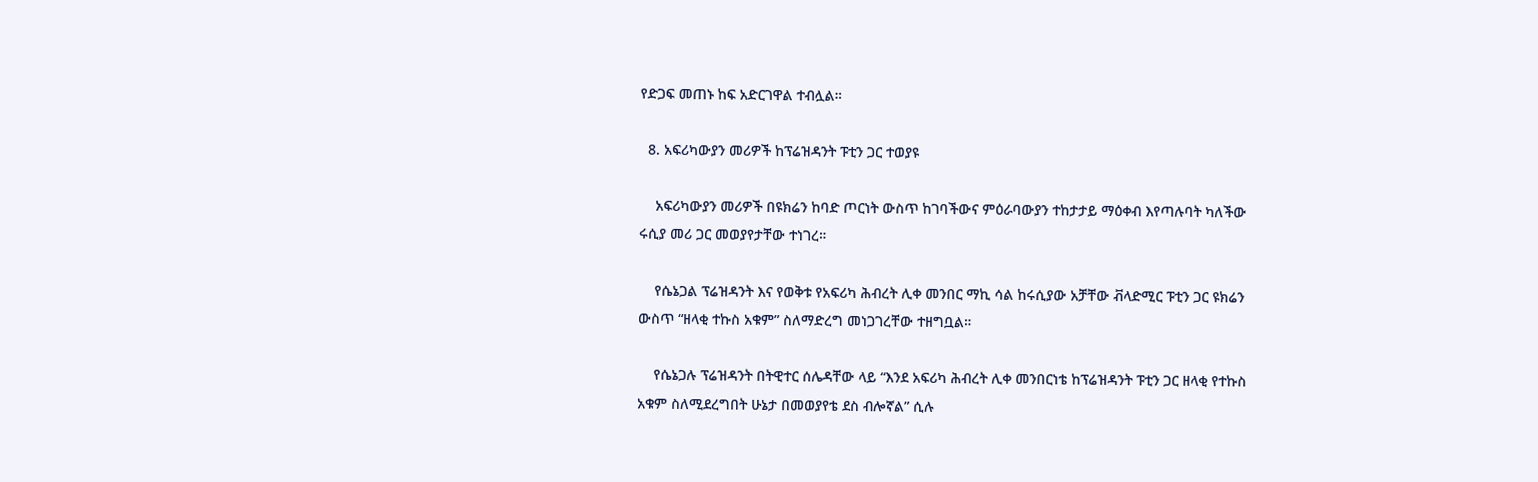የድጋፍ መጠኑ ከፍ አድርገዋል ተብሏል።

  8. አፍሪካውያን መሪዎች ከፕሬዝዳንት ፑቲን ጋር ተወያዩ

    አፍሪካውያን መሪዎች በዩክሬን ከባድ ጦርነት ውስጥ ከገባችውና ምዕራባውያን ተከታታይ ማዕቀብ እየጣሉባት ካለችው ሩሲያ መሪ ጋር መወያየታቸው ተነገረ።

    የሴኔጋል ፕሬዝዳንት እና የወቅቱ የአፍሪካ ሕብረት ሊቀ መንበር ማኪ ሳል ከሩሲያው አቻቸው ቭላድሚር ፑቲን ጋር ዩክሬን ውስጥ “ዘላቂ ተኩስ አቁም” ስለማድረግ መነጋገረቸው ተዘግቧል።

    የሴኔጋሉ ፕሬዝዳንት በትዊተር ሰሌዳቸው ላይ “እንደ አፍሪካ ሕብረት ሊቀ መንበርነቴ ከፕሬዝዳንት ፑቲን ጋር ዘላቂ የተኩስ አቁም ስለሚደረግበት ሁኔታ በመወያየቴ ደስ ብሎኛል” ሲሉ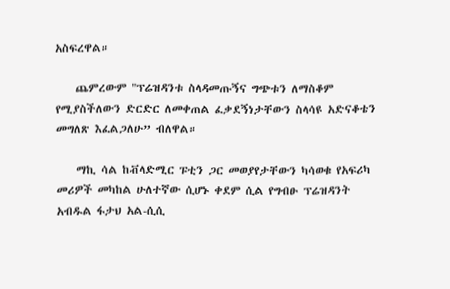አስፍረዋል።

    ጨምረውም "ፕሬዝዳንቱ ስላዳመጡኝና ግጭቱን ለማስቆም የሚያስችለውን ድርድር ለመቀጠል ፈቃደኝነታቸውን ስላሳዩ አድናቆቴን መግለጽ እፈልጋለሁ” ብለዋል።

    ማኪ ሳል ከቭላድሚር ፑቲን ጋር መወያየታቸውን ካሳወቁ የአፍሪካ መሪዎች መካከል ሁለተኛው ሲሆኑ ቀደም ሲል የግብፁ ፕሬዝዳንት አብዱል ፋታህ አል-ሲሲ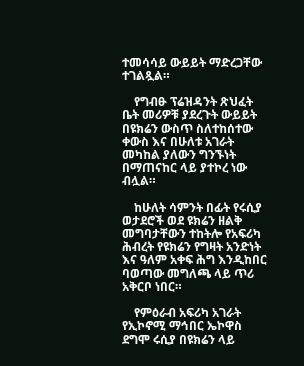ተመሳሳይ ውይይት ማድረጋቸው ተገልጿል።

    የግብፁ ፕሬዝዳንት ጽህፈት ቤት መሪዎቹ ያደረጉት ውይይት በዩክሬን ውስጥ ስለተከሰተው ቀውስ እና በሁለቱ አገራት መካከል ያለውን ግንኙነት በማጠናከር ላይ ያተኮረ ነው ብሏል።

    ከሁለት ሳምንት በፊት የሩሲያ ወታደሮች ወደ ዩክሬን ዘልቅ መግባታቸውን ተከትሎ የአፍሪካ ሕብረት የዩክሬን የግዛት አንድነት እና ዓለም አቀፍ ሕግ እንዲከበር ባወጣው መግለጫ ላይ ጥሪ አቅርቦ ነበር።

    የምዕራብ አፍሪካ አገራት የኢኮኖሚ ማኅበር ኤኮዋስ ደግሞ ሩሲያ በዩክሬን ላይ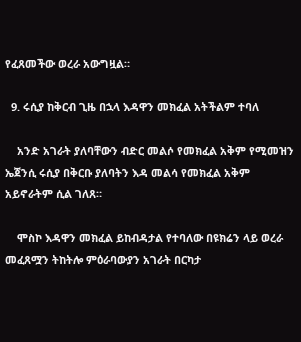የፈጸመችው ወረራ አውግዟል።

  9. ሩሲያ ከቅርብ ጊዜ በኋላ እዳዋን መክፈል አትችልም ተባለ

    አንድ አገራት ያለባቸውን ብድር መልሶ የመክፈል አቅም የሚመዝን ኤጀንሲ ሩሲያ በቅርቡ ያለባትን እዳ መልሳ የመክፈል አቅም አይኖራትም ሲል ገለጸ።

    ሞስኮ እዳዋን መክፈል ይከብዳታል የተባለው በዩክሬን ላይ ወረራ መፈጸሟን ትከትሎ ምዕራባውያን አገራት በርካታ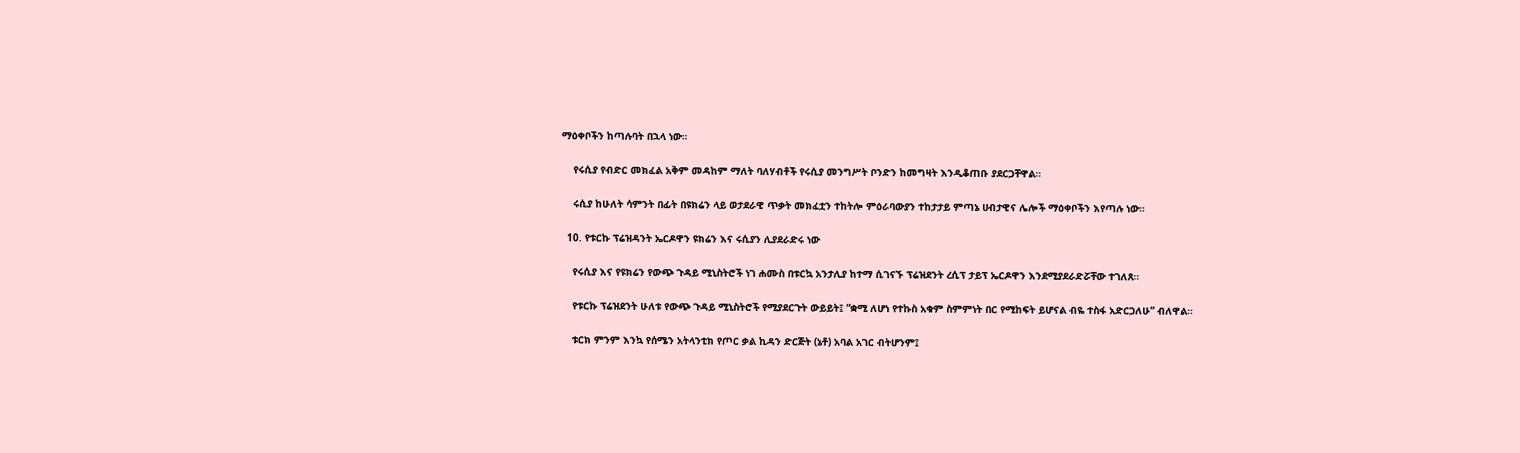ማዕቀቦችን ከጣሉባት በኋላ ነው።

    የሩሲያ የብድር መክፈል አቅም መዳከም ማለት ባለሃብቶች የሩሲያ መንግሥት ቦንድን ከመግዛት እንዲቆጠቡ ያደርጋቸዋል።

    ሩሲያ ከሁለት ሳምንት በፊት በዩክሬን ላይ ወታደራዊ ጥቃት መክፈቷን ተከትሎ ምዕራባውያን ተከታታይ ምጣኔ ሀብታዊና ሌሎች ማዕቀቦችን እየጣሉ ነው።

  10. የቱርኩ ፕሬዝዳንት ኤርዶዋን ዩክሬን እና ሩሲያን ሊያደራድሩ ነው

    የሩሲያ እና የዩክሬን የውጭ ጉዳይ ሚኒስትሮች ነገ ሐሙስ በቱርኳ አንታሊያ ከተማ ሲገናኙ ፕሬዝደንት ረሲፕ ታይፕ ኤርዶዋን እንደሚያደራድሯቸው ተገለጸ።

    የቱርኩ ፕሬዝደንት ሁለቱ የውጭ ጉዳይ ሚኒስትሮች የሚያደርጉት ውይይት፤ “ቋሚ ለሆነ የተኩስ አቁም ስምምነት በር የሚከፍት ይሆናል ብዬ ተስፋ አድርጋለሁ” ብለዋል።

    ቱርክ ምንም እንኳ የሰሜን አትላንቲክ የጦር ቃል ኪዳን ድርጅት (ኔቶ) አባል አገር ብትሆንም፤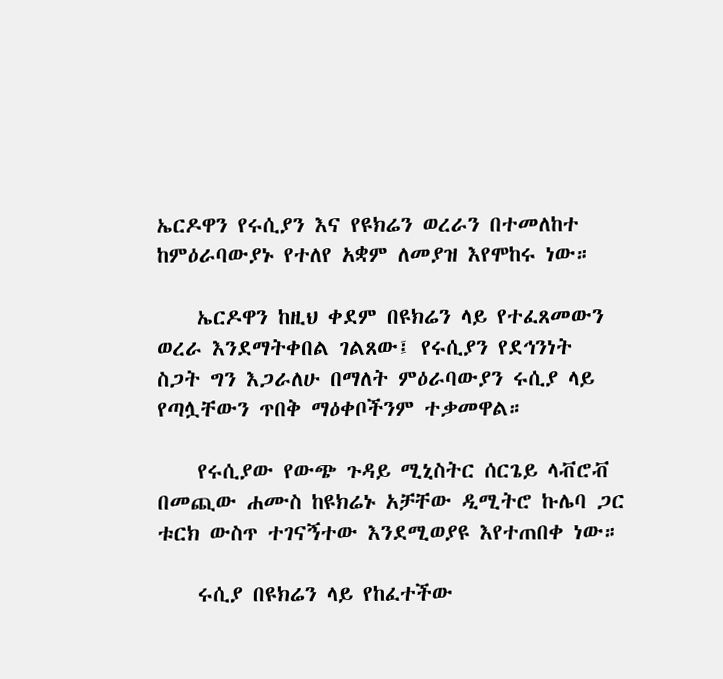ኤርዶዋን የሩሲያን እና የዩክሬን ወረራን በተመለከተ ከምዕራባውያኑ የተለየ አቋም ለመያዝ እየሞከሩ ነው።

    ኤርዶዋን ከዚህ ቀደም በዩክሬን ላይ የተፈጸመውን ወረራ እንደማትቀበል ገልጸው፤ የሩሲያን የደኅንነት ስጋት ግን እጋራለሁ በማለት ምዕራባውያን ሩሲያ ላይ የጣሏቸውን ጥበቅ ማዕቀቦችንም ተቃመዋል።

    የሩሲያው የውጭ ጉዳይ ሚኒስትር ሰርጌይ ላቭሮቭ በመጪው ሐሙስ ከዩክሬኑ አቻቸው ዲሚትሮ ኩሌባ ጋር ቱርክ ውስጥ ተገናኝተው እንደሚወያዩ እየተጠበቀ ነው።

    ሩሲያ በዩክሬን ላይ የከፈተችው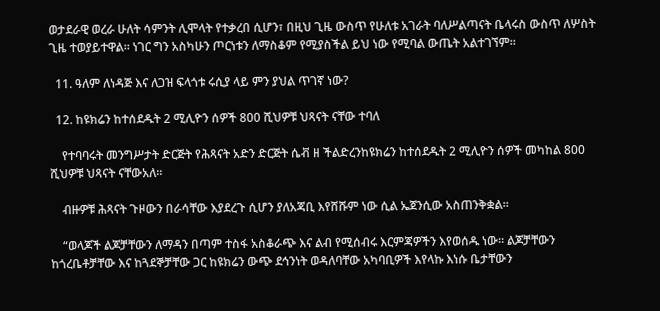ወታደራዊ ወረራ ሁለት ሳምንት ሊሞላት የተቃረበ ሲሆን፣ በዚህ ጊዜ ውስጥ የሁለቱ አገራት ባለሥልጣናት ቤላሩስ ውስጥ ለሦስት ጊዜ ተወያይተዋል። ነገር ግን አስካሁን ጦርነቱን ለማስቆም የሚያስችል ይህ ነው የሚባል ውጤት አልተገኘም።

  11. ዓለም ለነዳጅ እና ለጋዝ ፍላጎቱ ሩሲያ ላይ ምን ያህል ጥገኛ ነው?

  12. ከዩክሬን ከተሰደዱት 2 ሚሊዮን ሰዎች 800 ሺህዎቹ ህጻናት ናቸው ተባለ

    የተባባሩት መንግሥታት ድርጅት የሕጻናት አድን ድርጅት ሴቭ ዘ ችልድረንከዩክሬን ከተሰደዱት 2 ሚሊዮን ሰዎች መካከል 800 ሺህዎቹ ህጻናት ናቸውአለ።

    ብዙዎቹ ሕጻናት ጉዞውን በራሳቸው እያደረጉ ሲሆን ያለአጃቢ እየሸሹም ነው ሲል ኤጀንሲው አስጠንቅቋል።

    “ወላጆች ልጆቻቸውን ለማዳን በጣም ተስፋ አስቆራጭ እና ልብ የሚሰብሩ እርምጃዎችን እየወሰዱ ነው። ልጆቻቸውን ከጎረቤቶቻቸው እና ከጓደኞቻቸው ጋር ከዩክሬን ውጭ ደኅንነት ወዳለባቸው አካባቢዎች እየላኩ እነሱ ቤታቸውን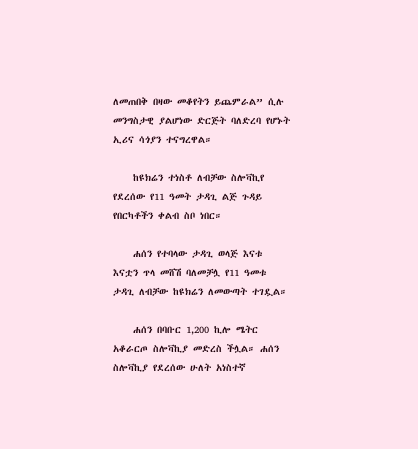ለመጠበቅ በዛው መቆየትን ይጨምራል” ሲሉ መንግስታዊ ያልሆነው ድርጅት ባለድረባ የሆኑት ኢሪና ሳጎያን ተናግረዋል።

    ከዩክሬን ተነስቶ ለብቻው ስሎቫኪየ የደረሰው የ11 ዓመት ታዳጊ ልጅ ጉዳይ የበርካቶችን ቀልብ ስቦ ነበር።

    ሐሰን የተባላው ታዳጊ ወላጅ እናቱ እናቷን ጥላ መሸሽ ባለመቻሏ የ11 ዓመቱ ታዳጊ ለብቻው ከዩክሬን ለመውጣት ተገዷል።

    ሐሰን በባቡር 1,200 ኪሎ ሜትር አቆራርጦ ስሎቫኪያ መድረስ ችሏል። ሐሰን ስሎቫኪያ የደረሰው ሁለት አነስተኛ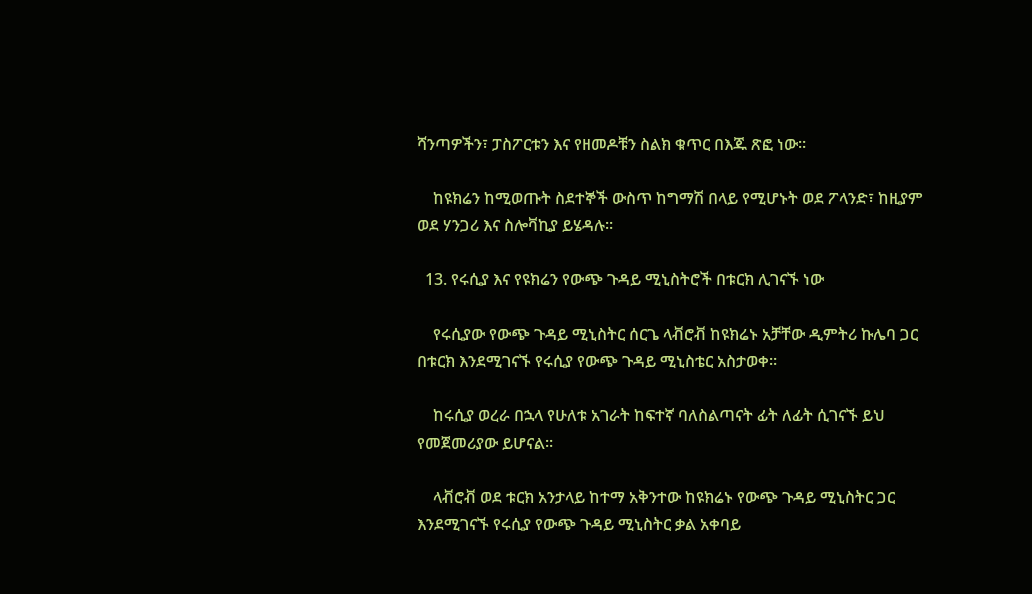ሻንጣዎችን፣ ፓስፖርቱን እና የዘመዶቹን ስልክ ቁጥር በእጁ ጽፎ ነው።

    ከዩክሬን ከሚወጡት ስደተኞች ውስጥ ከግማሽ በላይ የሚሆኑት ወደ ፖላንድ፣ ከዚያም ወደ ሃንጋሪ እና ስሎቫኪያ ይሄዳሉ።

  13. የሩሲያ እና የዩክሬን የውጭ ጉዳይ ሚኒስትሮች በቱርክ ሊገናኙ ነው

    የሩሲያው የውጭ ጉዳይ ሚኒስትር ሰርጌ ላቭሮቭ ከዩክሬኑ አቻቸው ዲምትሪ ኩሌባ ጋር በቱርክ እንደሚገናኙ የሩሲያ የውጭ ጉዳይ ሚኒስቴር አስታወቀ።

    ከሩሲያ ወረራ በኋላ የሁለቱ አገራት ከፍተኛ ባለስልጣናት ፊት ለፊት ሲገናኙ ይህ የመጀመሪያው ይሆናል።

    ላቭሮቭ ወደ ቱርክ አንታላይ ከተማ አቅንተው ከዩክሬኑ የውጭ ጉዳይ ሚኒስትር ጋር እንደሚገናኙ የሩሲያ የውጭ ጉዳይ ሚኒስትር ቃል አቀባይ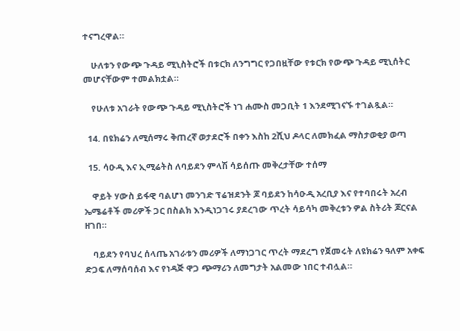ተናግረዋል።

    ሁለቱን የውጭ ጉዳይ ሚኒስትሮች በቱርክ ለንግግር የጋበዟቸው የቱርክ የውጭ ጉዳይ ሚኒሰትር መሆናቸውም ተመልክቷል።

    የሁለቱ አገራት የውጭ ጉዳይ ሚኒስትሮች ነገ ሐሙስ መጋቢት 1 እንደሚገናኙ ተገልጿል።

  14. በዩክሬን ለሚሰማሩ ቅጠረኛ ወታደሮች በቀን እስከ 2ሺህ ዶላር ለመክፈል ማስታወቂያ ወጣ

  15. ሳዑዲ እና ኢሚሬትስ ለባይደን ምላሽ ሳይሰጡ መቅረታቸው ተሰማ

    ዋይት ሃውስ ይፋዊ ባልሆነ መንገድ ፕሬዝደንት ጆ ባይደን ከሳዑዲ አረቢያ እና የተባበሩት አረብ ኤሜሬቶች መሪዎች ጋር በስልክ እንዲነጋገሩ ያደረገው ጥረት ሳይሳካ መቅረቱን ዎል ስትሪት ጆርናል ዘገበ።

    ባይደን የባህረ ሰላጤ አገራቱን መሪዎች ለማነጋገር ጥረት ማደረግ የጀመሩት ለዩክሬን ዓለም አቀፍ ድጋፍ ለማሰባሰብ እና የነዳጅ ዋጋ ጭማሪን ለመግታት አልመው ነበር ተብሏል።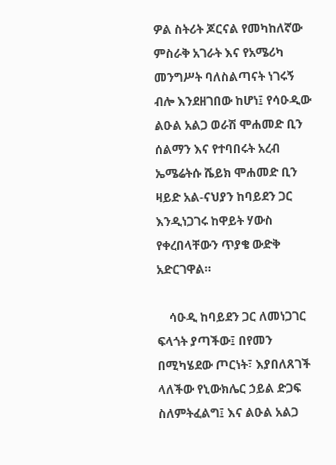ዎል ስትሪት ጆርናል የመካከለኛው ምስራቅ አገራት እና የአሜሪካ መንግሥት ባለስልጣናት ነገሩኝ ብሎ እንደዘገበው ከሆነ፤ የሳዑዲው ልዑል አልጋ ወራሽ ሞሐመድ ቢን ሰልማን እና የተባበሩት አረብ ኤሜሬትሱ ሼይክ ሞሐመድ ቢን ዛይድ አል-ናህያን ከባይደን ጋር እንዲነጋገሩ ከዋይት ሃውስ የቀረበላቸውን ጥያቄ ውድቅ አድርገዋል።

    ሳዑዲ ከባይደን ጋር ለመነጋገር ፍላጎት ያጣችው፤ በየመን በሚካሄደው ጦርነት፣ እያበለጸገች ላለችው የኒውክሌር ኃይል ድጋፍ ስለምትፈልግ፤ እና ልዑል አልጋ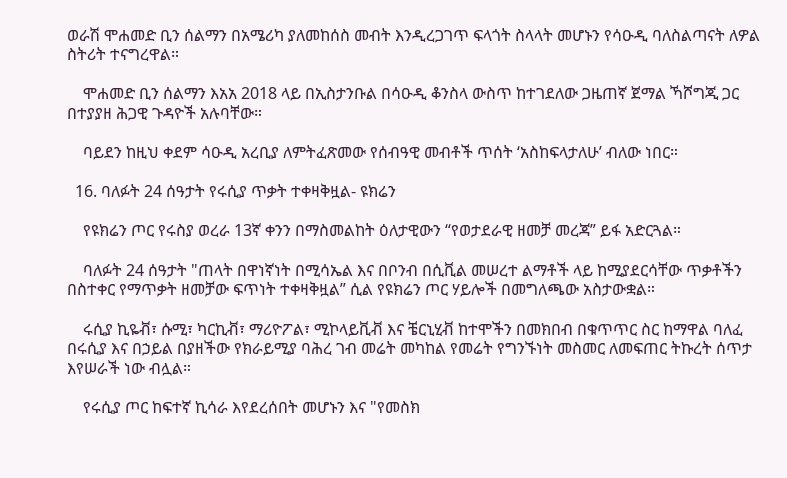ወራሽ ሞሐመድ ቢን ሰልማን በአሜሪካ ያለመከሰስ መብት እንዲረጋገጥ ፍላጎት ስላላት መሆኑን የሳዑዲ ባለስልጣናት ለዎል ስትሪት ተናግረዋል።

    ሞሐመድ ቢን ሰልማን እአአ 2018 ላይ በኢስታንቡል በሳዑዲ ቆንስላ ውስጥ ከተገደለው ጋዜጠኛ ጀማል ኻሾግጂ ጋር በተያያዘ ሕጋዊ ጉዳዮች አሉባቸው።

    ባይደን ከዚህ ቀደም ሳዑዲ አረቢያ ለምትፈጽመው የሰብዓዊ መብቶች ጥሰት ‘አስከፍላታለሁ’ ብለው ነበር።

  16. ባለፉት 24 ሰዓታት የሩሲያ ጥቃት ተቀዛቅዟል- ዩክሬን

    የዩክሬን ጦር የሩስያ ወረራ 13ኛ ቀንን በማስመልከት ዕለታዊውን “የወታደራዊ ዘመቻ መረጃ” ይፋ አድርጓል።

    ባለፉት 24 ሰዓታት "ጠላት በዋነኛነት በሚሳኤል እና በቦንብ በሲቪል መሠረተ ልማቶች ላይ ከሚያደርሳቸው ጥቃቶችን በስተቀር የማጥቃት ዘመቻው ፍጥነት ተቀዛቅዟል” ሲል የዩክሬን ጦር ሃይሎች በመግለጫው አስታውቋል።

    ሩሲያ ኪዬቭ፣ ሱሚ፣ ካርኪቭ፣ ማሪዮፖል፣ ሚኮላይቪቭ እና ቼርኒሂቭ ከተሞችን በመክበብ በቁጥጥር ስር ከማዋል ባለፈ በሩሲያ እና በኃይል በያዘችው የክራይሚያ ባሕረ ገብ መሬት መካከል የመሬት የግንኙነት መስመር ለመፍጠር ትኩረት ሰጥታ እየሠራች ነው ብሏል።

    የሩሲያ ጦር ከፍተኛ ኪሳራ እየደረሰበት መሆኑን እና "የመስክ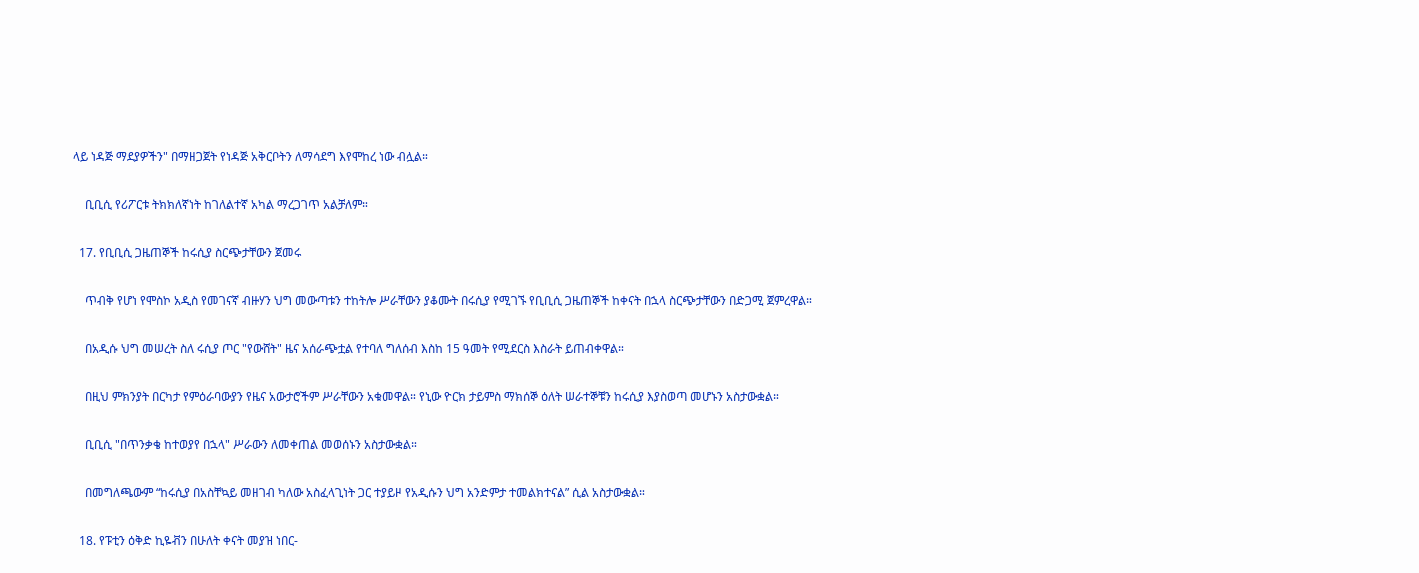ላይ ነዳጅ ማደያዎችን" በማዘጋጀት የነዳጅ አቅርቦትን ለማሳደግ እየሞከረ ነው ብሏል።

    ቢቢሲ የሪፖርቱ ትክክለኛነት ከገለልተኛ አካል ማረጋገጥ አልቻለም።

  17. የቢቢሲ ጋዜጠኞች ከሩሲያ ስርጭታቸውን ጀመሩ

    ጥብቅ የሆነ የሞስኮ አዲስ የመገናኛ ብዙሃን ህግ መውጣቱን ተከትሎ ሥራቸውን ያቆሙት በሩሲያ የሚገኙ የቢቢሲ ጋዜጠኞች ከቀናት በኋላ ስርጭታቸውን በድጋሚ ጀምረዋል።

    በአዲሱ ህግ መሠረት ስለ ሩሲያ ጦር "የውሸት" ዜና አሰራጭቷል የተባለ ግለሰብ እስከ 15 ዓመት የሚደርስ እስራት ይጠብቀዋል።

    በዚህ ምክንያት በርካታ የምዕራባውያን የዜና አውታሮችም ሥራቸውን አቁመዋል። የኒው ዮርክ ታይምስ ማክሰኞ ዕለት ሠራተኞቹን ከሩሲያ እያስወጣ መሆኑን አስታውቋል።

    ቢቢሲ "በጥንቃቄ ከተወያየ በኋላ" ሥራውን ለመቀጠል መወሰኑን አስታውቋል።

    በመግለጫውም “ከሩሲያ በአስቸኳይ መዘገብ ካለው አስፈላጊነት ጋር ተያይዞ የአዲሱን ህግ አንድምታ ተመልክተናል” ሲል አስታውቋል።

  18. የፑቲን ዕቅድ ኪዬቭን በሁለት ቀናት መያዝ ነበር-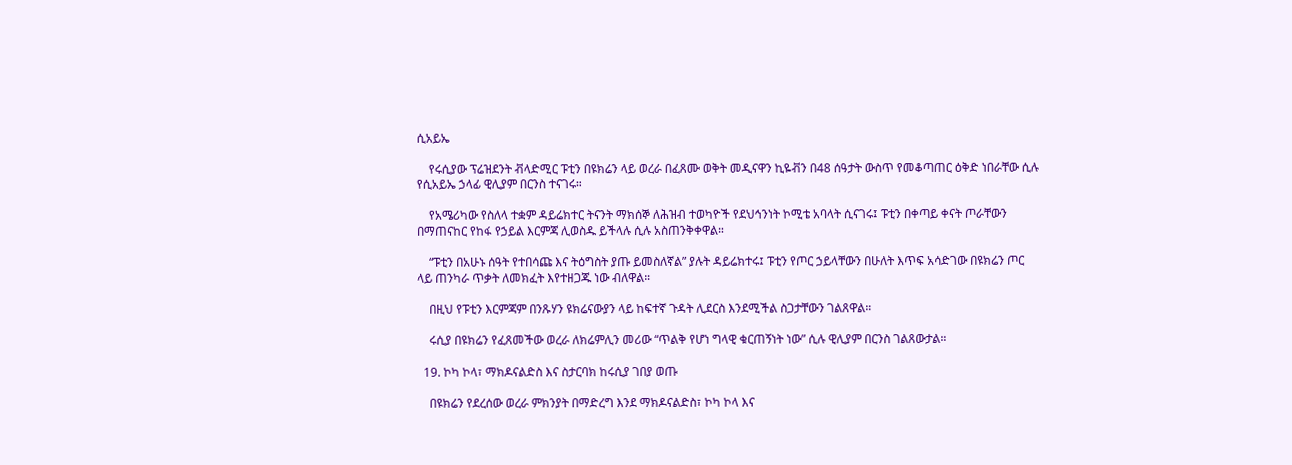ሲአይኤ

    የሩሲያው ፕሬዝደንት ቭላድሚር ፑቲን በዩክሬን ላይ ወረራ በፈጸሙ ወቅት መዲናዋን ኪዬቭን በ48 ሰዓታት ውስጥ የመቆጣጠር ዕቅድ ነበራቸው ሲሉ የሲአይኤ ኃላፊ ዊሊያም በርንስ ተናገሩ።

    የአሜሪካው የስለላ ተቋም ዳይሬክተር ትናንት ማክሰኞ ለሕዝብ ተወካዮች የደህኅንነት ኮሚቴ አባላት ሲናገሩ፤ ፑቲን በቀጣይ ቀናት ጦራቸውን በማጠናከር የከፋ የኃይል እርምጃ ሊወስዱ ይችላሉ ሲሉ አስጠንቅቀዋል።

    “ፑቲን በአሁኑ ሰዓት የተበሳጩ እና ትዕግስት ያጡ ይመስለኛል” ያሉት ዳይሬክተሩ፤ ፑቲን የጦር ኃይላቸውን በሁለት እጥፍ አሳድገው በዩክሬን ጦር ላይ ጠንካራ ጥቃት ለመክፈት እየተዘጋጁ ነው ብለዋል።

    በዚህ የፑቲን እርምጃም በንጹሃን ዩክሬናውያን ላይ ከፍተኛ ጉዳት ሊደርስ እንደሚችል ስጋታቸውን ገልጸዋል።

    ሩሲያ በዩክሬን የፈጸመችው ወረራ ለክሬምሊን መሪው “ጥልቅ የሆነ ግላዊ ቁርጠኝነት ነው” ሲሉ ዊሊያም በርንስ ገልጸውታል።

  19. ኮካ ኮላ፣ ማክዶናልድስ እና ስታርባክ ከሩሲያ ገበያ ወጡ

    በዩክሬን የደረሰው ወረራ ምክንያት በማድረግ እንደ ማክዶናልድስ፣ ኮካ ኮላ እና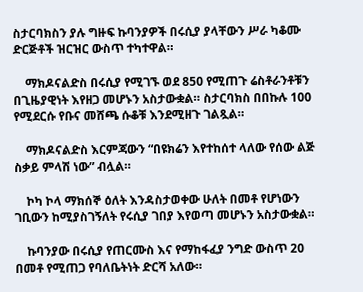ስታርባክስን ያሉ ግዙፍ ኩባንያዎች በሩሲያ ያላቸውን ሥራ ካቆሙ ድርጅቶች ዝርዝር ውስጥ ተካተዋል።

    ማክዶናልድስ በሩሲያ የሚገኙ ወደ 850 የሚጠጉ ሬስቶራንቶቹን በጊዜያዊነት እየዘጋ መሆኑን አስታውቋል። ስታርባክስ በበኩሉ 100 የሚደርሱ የቡና መሸጫ ሱቆቹ እንደሚዘጉ ገልጿል።

    ማክዶናልድስ እርምጃውን “በዩክሬን እየተከሰተ ላለው የሰው ልጅ ስቃይ ምላሽ ነው” ብሏል።

    ኮካ ኮላ ማክሰኞ ዕለት እንዳስታወቀው ሁለት በመቶ የሆነውን ገቢውን ከሚያስገኝለት የሩሲያ ገበያ እየወጣ መሆኑን አስታውቋል።

    ኩባንያው በሩሲያ የጠርሙስ እና የማከፋፈያ ንግድ ውስጥ 20 በመቶ የሚጠጋ የባለቤትነት ድርሻ አለው።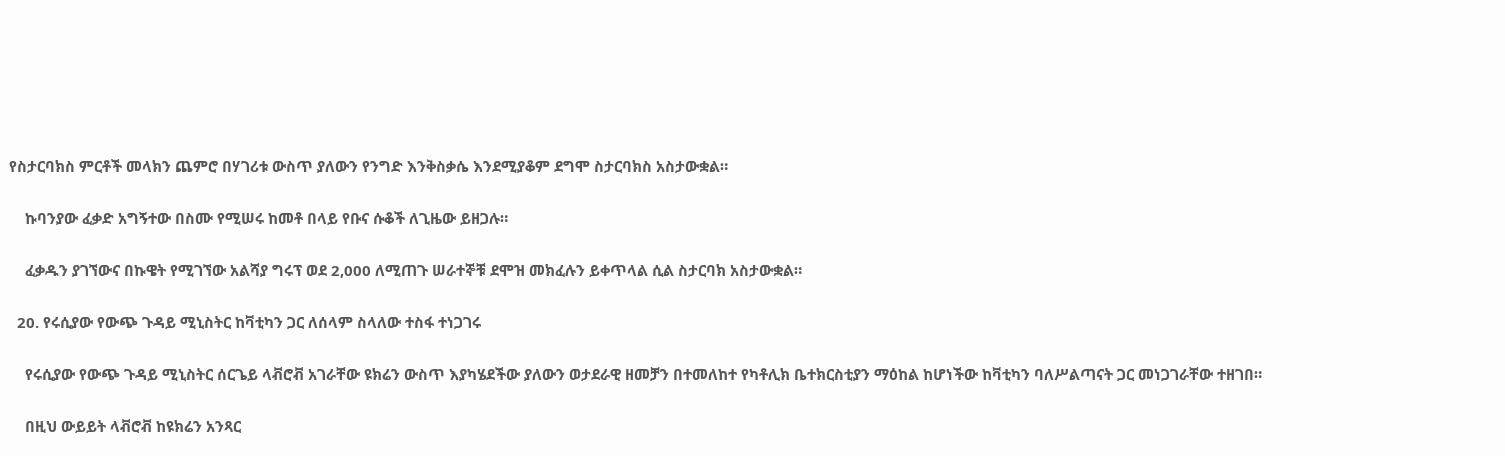የስታርባክስ ምርቶች መላክን ጨምሮ በሃገሪቱ ውስጥ ያለውን የንግድ እንቅስቃሴ እንደሚያቆም ደግሞ ስታርባክስ አስታውቋል።

    ኩባንያው ፈቃድ አግኝተው በስሙ የሚሠሩ ከመቶ በላይ የቡና ሱቆች ለጊዜው ይዘጋሉ።

    ፈቃዱን ያገኘውና በኩዌት የሚገኘው አልሻያ ግሩፕ ወደ 2,000 ለሚጠጉ ሠራተኞቹ ደሞዝ መክፈሉን ይቀጥላል ሲል ስታርባክ አስታውቋል።

  20. የሩሲያው የውጭ ጉዳይ ሚኒስትር ከቫቲካን ጋር ለሰላም ስላለው ተስፋ ተነጋገሩ

    የሩሲያው የውጭ ጉዳይ ሚኒስትር ሰርጌይ ላቭሮቭ አገራቸው ዩክሬን ውስጥ እያካሄደችው ያለውን ወታደራዊ ዘመቻን በተመለከተ የካቶሊክ ቤተክርስቲያን ማዕከል ከሆነችው ከቫቲካን ባለሥልጣናት ጋር መነጋገራቸው ተዘገበ።

    በዚህ ውይይት ላቭሮቭ ከዩክሬን አንጻር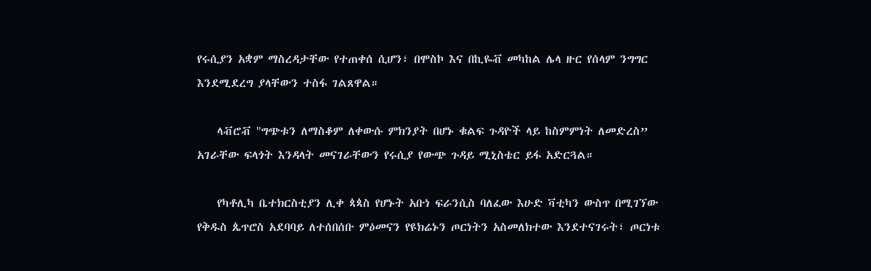የሩሲያን አቋም ማስረዳታቸው የተጠቀሰ ሲሆን፣ በሞስኮ እና በኪዬቭ መካከል ሌላ ዙር የሰላም ንግግር እንደሚደረግ ያላቸውን ተስፋ ገልጸዋል።

    ላቭሮቭ "ግጭቱን ለማስቆም ለቀውሱ ምክንያት በሆኑ ቁልፍ ጉዳዮች ላይ ከስምምነት ለመድረስ” አገራቸው ፍላጎት እንዳላት መናገራቸውን የሩሲያ የውጭ ጉዳይ ሚኒስቴር ይፋ አድርጓል።

    የካቶሊካ ቤተክርስቲያን ሊቀ ጳጳስ የሆኑት አቡነ ፍራንሲስ ባለፈው እሁድ ቫቲካን ውስጥ በሚገኘው የቅዱስ ጴጥሮስ አደባባይ ለተሰበሰቡ ምዕመናን የዩክሬኑን ጦርነትን አስመለክተው እንደተናገሩት፣ ጦርነቱ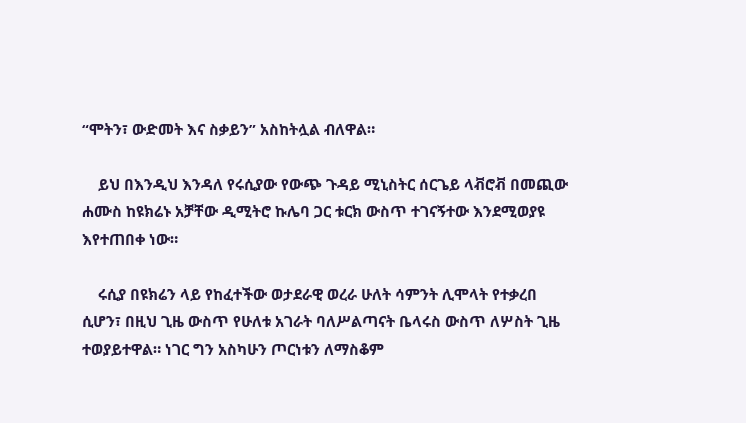“ሞትን፣ ውድመት እና ስቃይን” አስከትሏል ብለዋል።

    ይህ በእንዲህ እንዳለ የሩሲያው የውጭ ጉዳይ ሚኒስትር ሰርጌይ ላቭሮቭ በመጪው ሐሙስ ከዩክሬኑ አቻቸው ዲሚትሮ ኩሌባ ጋር ቱርክ ውስጥ ተገናኝተው እንደሚወያዩ እየተጠበቀ ነው።

    ሩሲያ በዩክሬን ላይ የከፈተችው ወታደራዊ ወረራ ሁለት ሳምንት ሊሞላት የተቃረበ ሲሆን፣ በዚህ ጊዜ ውስጥ የሁለቱ አገራት ባለሥልጣናት ቤላሩስ ውስጥ ለሦስት ጊዜ ተወያይተዋል። ነገር ግን አስካሁን ጦርነቱን ለማስቆም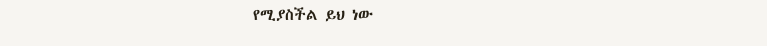የሚያስችል ይህ ነው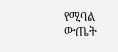የሚባል ውጤት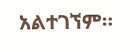አልተገኘም።